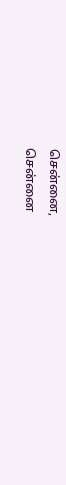சென்னை,
சென்னை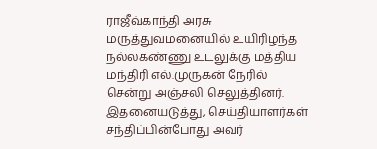ராஜீவ்காந்தி அரசு மருத்துவமனையில் உயிரிழந்த நல்லகண்ணு உடலுக்கு மத்திய மந்திரி எல்.முருகன் நேரில் சென்று அஞ்சலி செலுத்தினர்.
இதனையடுத்து, செய்தியாளர்கள் சந்திப்பின்போது அவர்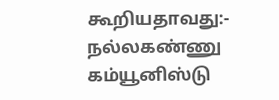கூறியதாவது:-
நல்லகண்ணு கம்யூனிஸ்டு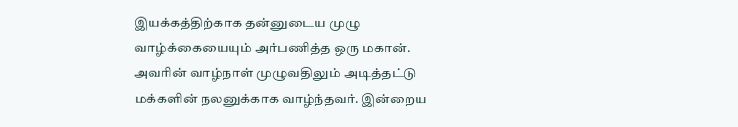இயக்கத்திற்காக தன்னுடைய முழு வாழ்க்கையையும் அர்பணித்த ஒரு மகான். அவரின் வாழ்நாள் முழுவதிலும் அடித்தட்டு மக்களின் நலனுக்காக வாழ்ந்தவர். இன்றைய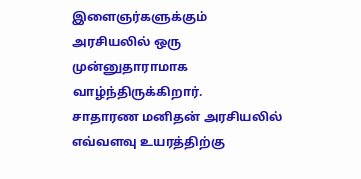இளைஞர்களுக்கும் அரசியலில் ஒரு முன்னுதாராமாக வாழ்ந்திருக்கிறார்.
சாதாரண மனிதன் அரசியலில் எவ்வளவு உயரத்திற்கு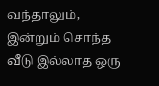வந்தாலும், இன்றும் சொந்த வீடு இல்லாத ஒரு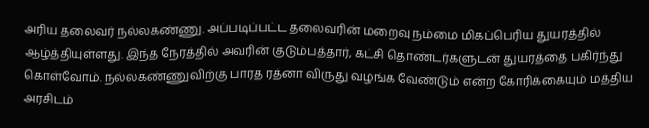அரிய தலைவர் நல்லகண்ணு. அப்படிப்பட்ட தலைவரின் மறைவு நம்மை மிகப்பெரிய துயரத்தில் ஆழ்த்தியுள்ளது. இந்த நேரத்தில் அவரின் குடும்பத்தார், கட்சி தொண்டர்களுடன் துயரத்தை பகிர்ந்து கொள்வோம். நல்லகண்ணுவிற்கு பாரத ரத்னா விருது வழங்க வேண்டும் என்ற கோரிக்கையும் மத்திய அரசிடம்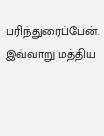பரிந்துரைப்பேன்.
இவ்வாறு மத்திய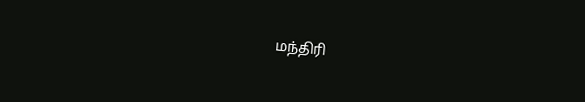மந்திரி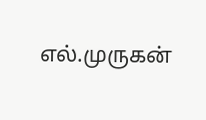எல்.முருகன்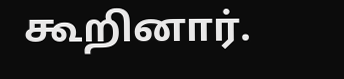கூறினார்.